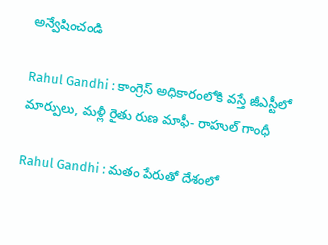అన్వేషించండి

Rahul Gandhi : కాంగ్రెస్ అధికారంలోకి వస్తే జీఎస్టీలో మార్పులు, మళ్లీ రైతు రుణ మాఫీ- రాహుల్ గాంధీ

Rahul Gandhi : మతం పేరుతో దేశంలో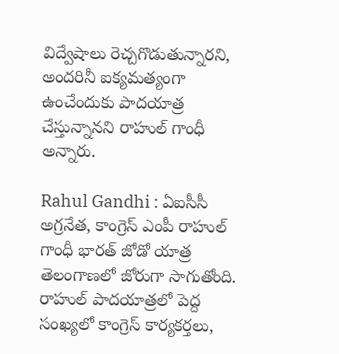విద్వేషాలు రెచ్చగొడుతున్నారని, అందరినీ ఐక్యమత్యంగా ఉంచేందుకు పాదయాత్ర చేస్తున్నానని రాహుల్ గాంధీ అన్నారు.

Rahul Gandhi : ఏఐసీసీ అగ్రనేత, కాంగ్రెస్ ఎంపీ రాహుల్ గాంధీ భారత్ జోడో యాత్ర తెలంగాణలో జోరుగా సాగుతోంది. రాహుల్ పాదయాత్రలో పెద్ద సంఖ్యలో కాంగ్రెస్ కార్యకర్తలు,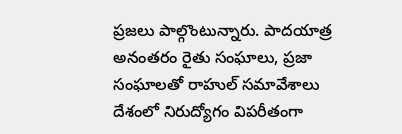ప్రజలు పాల్గొంటున్నారు. పాదయాత్ర అనంతరం రైతు సంఘాలు, ప్రజా సంఘాలతో రాహుల్ సమావేశాలు  దేశంలో నిరుద్యోగం విపరీతంగా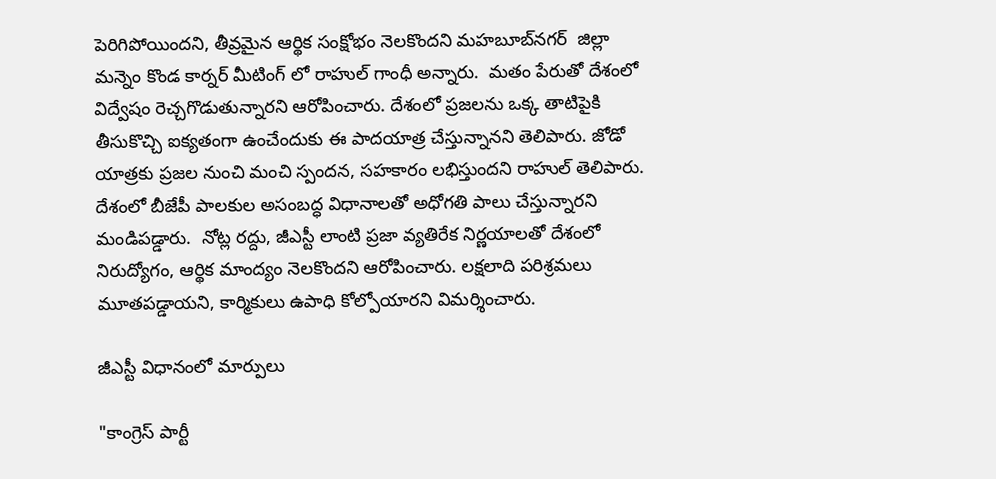పెరిగిపోయిందని, తీవ్రమైన ఆర్థిక సంక్షోభం నెలకొందని మహబూబ్‌నగర్  జిల్లా  మన్నెం కొండ కార్నర్ మీటింగ్ లో రాహుల్ గాంధీ అన్నారు.  మతం పేరుతో దేశంలో విద్వేషం రెచ్చగొడుతున్నారని ఆరోపించారు. దేశంలో ప్రజలను ఒక్క తాటిపైకి తీసుకొచ్చి ఐక్యతంగా ఉంచేందుకు ఈ పాదయాత్ర చేస్తున్నానని తెలిపారు. జోడో యాత్రకు ప్రజల నుంచి మంచి స్పందన, సహకారం లభిస్తుందని రాహుల్ తెలిపారు. దేశంలో బీజేపీ పాలకుల అసంబద్ధ విధానాలతో అధోగతి పాలు చేస్తున్నారని మండిపడ్డారు.  నోట్ల రద్దు, జీఎస్టీ లాంటి ప్రజా వ్యతిరేక నిర్ణయాలతో దేశంలో నిరుద్యోగం, ఆర్థిక మాంద్యం నెలకొందని ఆరోపించారు. లక్షలాది పరిశ్రమలు మూతపడ్డాయని, కార్మికులు ఉపాధి కోల్పోయారని విమర్శించారు.

జీఎస్టీ విధానంలో మార్పులు

"కాంగ్రెస్ పార్టీ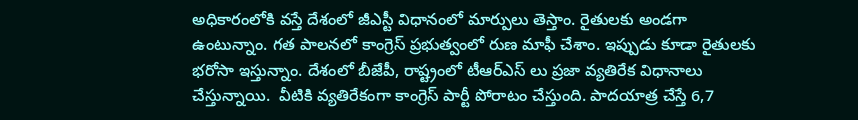అధికారంలోకి వస్తే దేశంలో జీఎస్టీ విధానంలో మార్పులు తెస్తాం. రైతులకు అండగా ఉంటున్నాం. గత పాలనలో కాంగ్రెస్ ప్రభుత్వంలో రుణ మాఫీ చేశాం. ఇప్పుడు కూడా రైతులకు భరోసా ఇస్తున్నాం. దేశంలో బీజేపీ, రాష్ట్రంలో టీఆర్ఎస్ లు ప్రజా వ్యతిరేక విధానాలు చేస్తున్నాయి.  వీటికి వ్యతిరేకంగా కాంగ్రెస్ పార్టీ పోరాటం చేస్తుంది. పాదయాత్ర చేస్తే 6,7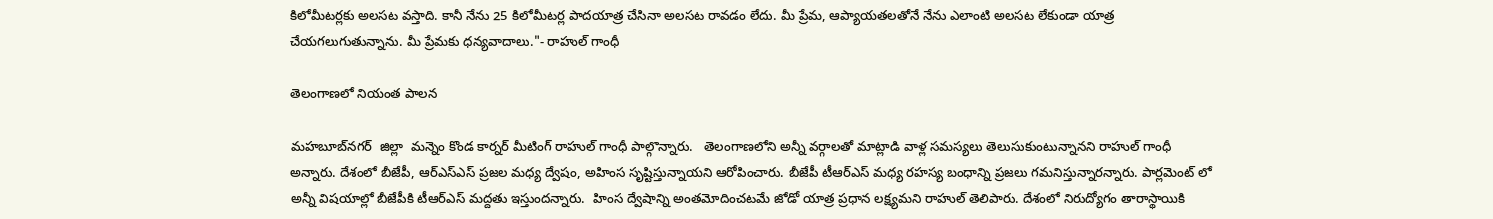కిలోమీటర్లకు అలసట వస్తాది. కానీ నేను 25 కిలోమీటర్ల పాదయాత్ర చేసినా అలసట రావడం లేదు. మీ ప్రేమ, ఆప్యాయతలతోనే నేను ఎలాంటి అలసట లేకుండా యాత్ర చేయగలుగుతున్నాను. మీ ప్రేమకు ధన్యవాదాలు."- రాహుల్ గాంధీ

తెలంగాణలో నియంత పాలన

మహబూబ్‌నగర్  జిల్లా  మన్నెం కొండ కార్నర్ మీటింగ్ రాహుల్ గాంధీ పాల్గొన్నారు.   తెలంగాణలోని అన్నీ వర్గాలతో మాట్లాడి వాళ్ల సమస్యలు తెలుసుకుంటున్నానని రాహుల్ గాంధీ అన్నారు. దేశంలో బీజేపీ, ఆర్ఎస్ఎస్ ప్రజల మధ్య ద్వేషం, అహింస సృష్టిస్తున్నాయని ఆరోపించారు. బీజేపీ టీఆర్ఎస్ మధ్య రహస్య బంధాన్ని ప్రజలు గమనిస్తున్నారన్నారు. పార్లమెంట్ లో అన్నీ విషయాల్లో బీజేపీకి టీఆర్ఎస్ మద్దతు ఇస్తుందన్నారు.  హింస ద్వేషాన్ని అంతమోదించటమే జోడో యాత్ర ప్రధాన లక్ష్యమని రాహుల్ తెలిపారు. దేశంలో నిరుద్యోగం తారాస్థాయికి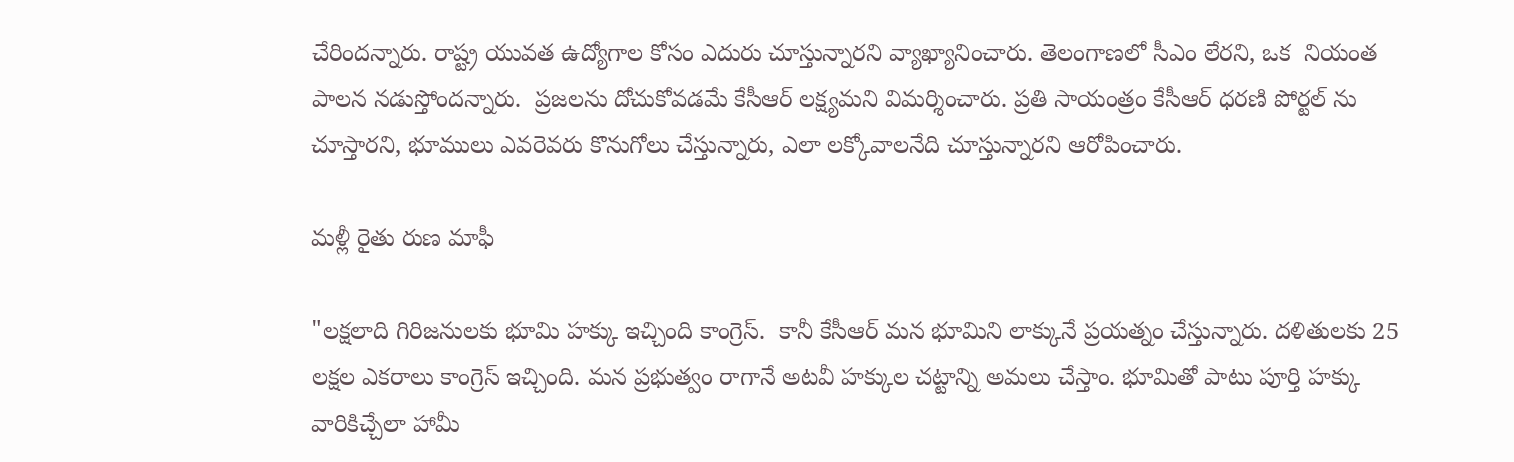చేరిందన్నారు. రాష్ట్ర యువత ఉద్యోగాల కోసం ఎదురు చూస్తున్నారని వ్యాఖ్యానించారు. తెలంగాణలో సీఎం లేరని, ఒక  నియంత పాలన నడుస్తోందన్నారు.  ప్రజలను దోచుకోవడమే కేసీఆర్ లక్ష్యమని విమర్శించారు. ప్రతి సాయంత్రం కేసీఆర్ ధరణి పోర్టల్ ను చూస్తారని, భూములు ఎవరెవరు కొనుగోలు చేస్తున్నారు, ఎలా లక్కోవాలనేది చూస్తున్నారని ఆరోపించారు.

మళ్లీ రైతు రుణ మాఫీ

"లక్షలాది గిరిజనులకు భూమి హక్కు ఇచ్చింది కాంగ్రెస్.  కానీ కేసీఆర్ మన భూమిని లాక్కునే ప్రయత్నం చేస్తున్నారు. దళితులకు 25 లక్షల ఎకరాలు కాంగ్రెస్ ఇచ్చింది. మన ప్రభుత్వం రాగానే అటవీ హక్కుల చట్టాన్ని అమలు చేస్తాం. భూమితో పాటు పూర్తి హక్కు వారికిచ్చేలా హామీ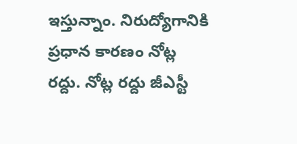ఇస్తున్నాం. నిరుద్యోగానికి ప్రధాన కారణం నోట్ల రద్దు. నోట్ల రద్దు జీఎస్టీ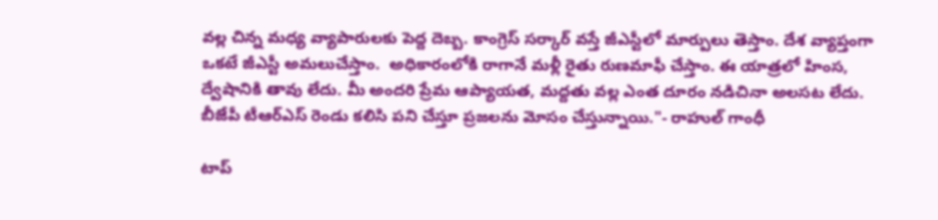వల్ల చిన్న మధ్య వ్యాపారులకు పెద్ద దెబ్బ. కాంగ్రెస్ సర్కార్ వస్తే జీఎస్టీలో మార్పులు తెస్తాం. దేశ వ్యాప్తంగా ఒకటే జీఎస్టీ అమలుచేస్తాం.  అధికారంలోకి రాగానే మళ్లీ రైతు రుణమాఫీ చేస్తాం. ఈ యాత్రలో హింస, ద్వేషానికి తావు లేదు. మీ అందరి ప్రేమ ఆప్యాయత, మద్దతు వల్ల ఎంత దూరం నడిచినా అలసట లేదు. బీజేపీ టీఆర్ఎస్ రెండు కలిసి పని చేస్తూ ప్రజలను మోసం చేస్తున్నాయి."- రాహుల్ గాంధీ

టాప్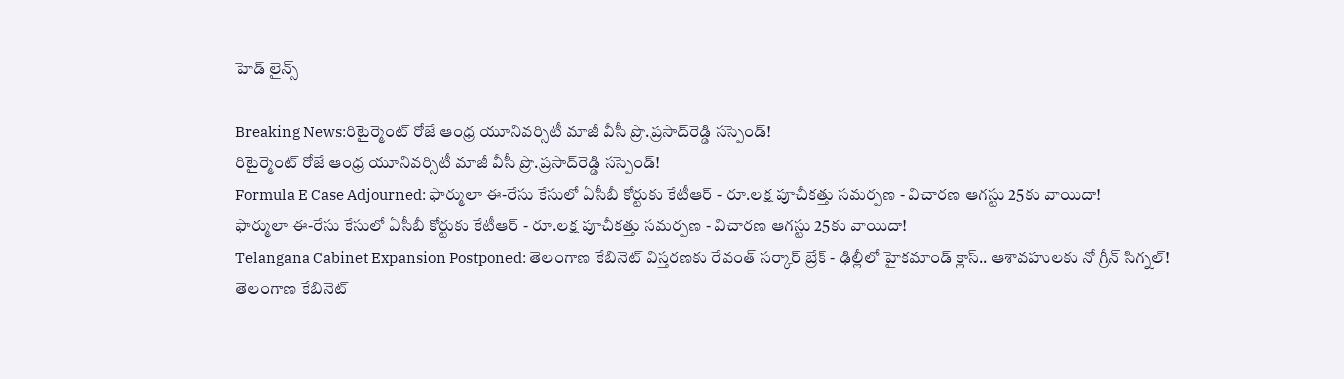హెడ్ లైన్స్

Breaking News:రిటైర్మెంట్‌ రోజే ఆంధ్ర యూనివర్సిటీ మాజీ వీసీ ప్రొ.ప్రసాద్‌రెడ్డి సస్పెండ్!
రిటైర్మెంట్‌ రోజే ఆంధ్ర యూనివర్సిటీ మాజీ వీసీ ప్రొ.ప్రసాద్‌రెడ్డి సస్పెండ్!
Formula E Case Adjourned: ఫార్ములా ఈ-రేసు కేసులో ఏసీబీ కోర్టుకు కేటీఆర్ - రూ.లక్ష పూచీకత్తు సమర్పణ - విచారణ ఆగస్టు 25కు వాయిదా!
ఫార్ములా ఈ-రేసు కేసులో ఏసీబీ కోర్టుకు కేటీఆర్ - రూ.లక్ష పూచీకత్తు సమర్పణ - విచారణ ఆగస్టు 25కు వాయిదా!
Telangana Cabinet Expansion Postponed: తెలంగాణ కేబినెట్ విస్తరణకు రేవంత్ సర్కార్ బ్రేక్ - ఢిల్లీలో హైకమాండ్ క్లాస్.. ఆశావహులకు నో గ్రీన్ సిగ్నల్!
తెలంగాణ కేబినెట్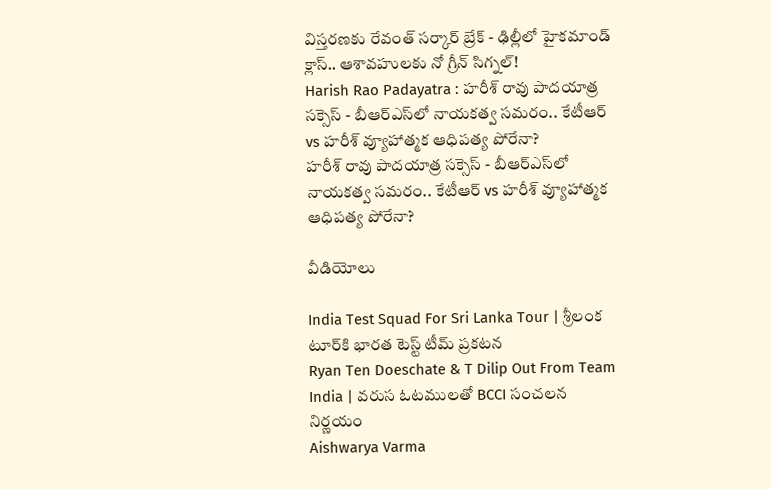విస్తరణకు రేవంత్ సర్కార్ బ్రేక్ - ఢిల్లీలో హైకమాండ్ క్లాస్.. ఆశావహులకు నో గ్రీన్ సిగ్నల్!
Harish Rao Padayatra : హరీశ్ రావు పాదయాత్ర సక్సెస్ - బీఆర్ఎస్‌లో నాయకత్వ సమరం.. కేటీఆర్ vs హరీశ్ వ్యూహాత్మక ఆధిపత్య పోరేనా?
హరీశ్ రావు పాదయాత్ర సక్సెస్ - బీఆర్ఎస్‌లో నాయకత్వ సమరం.. కేటీఆర్ vs హరీశ్ వ్యూహాత్మక ఆధిపత్య పోరేనా?

వీడియోలు

India Test Squad For Sri Lanka Tour | శ్రీలంక టూర్‌కి భారత టెస్ట్ టీమ్ ప్రకటన
Ryan Ten Doeschate & T Dilip Out From Team India | వరుస ఓటములతో BCCI సంచలన నిర్ణయం
Aishwarya Varma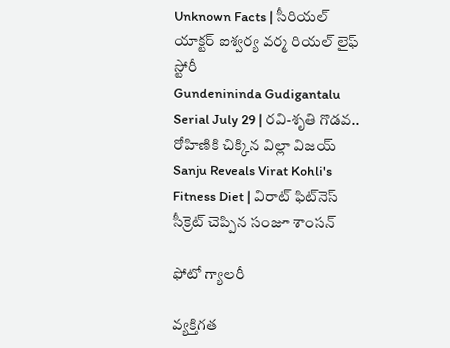Unknown Facts | సీరియల్ యాక్టర్ ఐశ్వర్య వర్మ రియల్ లైఫ్ స్టోరీ
Gundenininda Gudigantalu Serial July 29 | రవి-శృతి గొడవ.. రోహిణికి చిక్కిన విల్లా విజయ్
Sanju Reveals Virat Kohli's Fitness Diet | విరాట్ ఫిట్‌నెస్ సీక్రెట్ చెప్పిన సంజూ శాంసన్

ఫోటో గ్యాలరీ

వ్యక్తిగత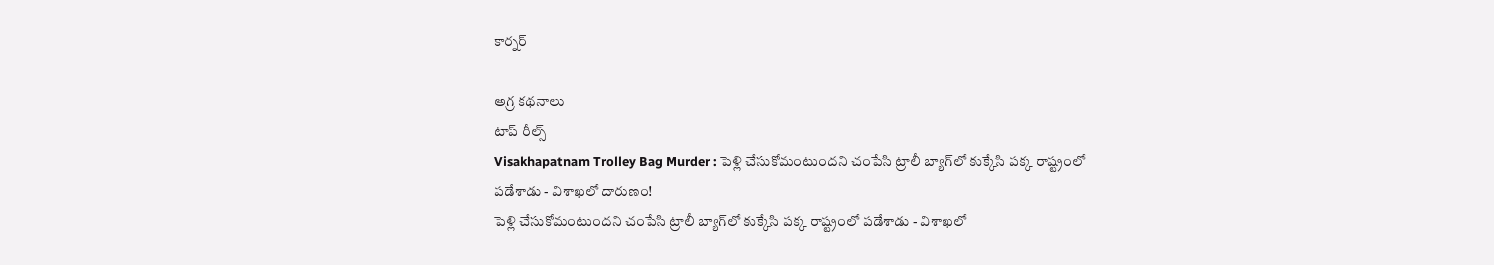కార్నర్

అగ్ర కథనాలు
టాప్ రీల్స్
Visakhapatnam Trolley Bag Murder : పెళ్లి చేసుకోమంటుందని చంపేసి ట్రాలీ బ్యాగ్‌లో కుక్కేసి పక్క రాష్ట్రంలో పడేశాడు - విశాఖలో దారుణం!
పెళ్లి చేసుకోమంటుందని చంపేసి ట్రాలీ బ్యాగ్‌లో కుక్కేసి పక్క రాష్ట్రంలో పడేశాడు - విశాఖలో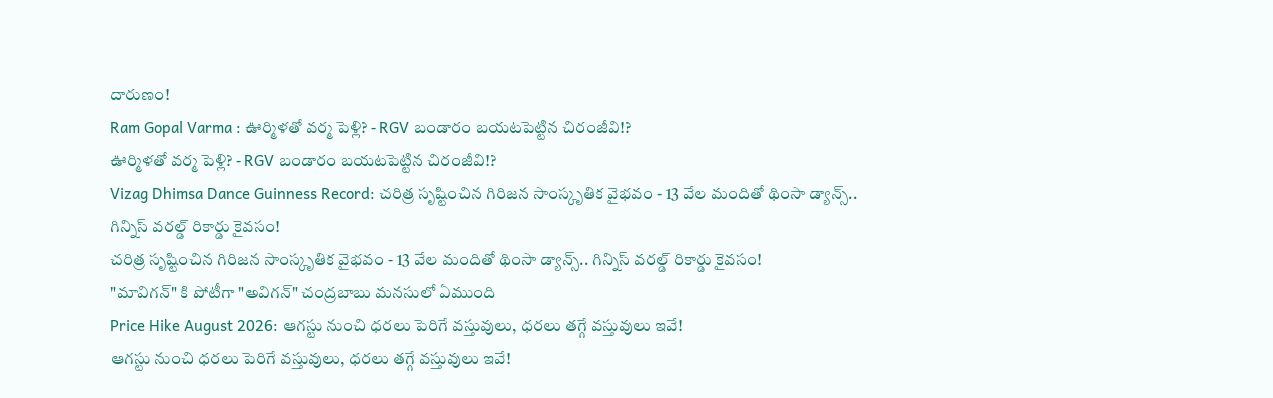దారుణం!
Ram Gopal Varma : ఊర్మిళతో వర్మ పెళ్లి? - RGV బండారం బయటపెట్టిన చిరంజీవి!?
ఊర్మిళతో వర్మ పెళ్లి? - RGV బండారం బయటపెట్టిన చిరంజీవి!?
Vizag Dhimsa Dance Guinness Record: చరిత్ర సృష్టించిన గిరిజన సాంస్కృతిక వైభవం - 13 వేల మందితో థింసా డ్యాన్స్.. గిన్నిస్ వరల్డ్ రికార్డు కైవసం!
చరిత్ర సృష్టించిన గిరిజన సాంస్కృతిక వైభవం - 13 వేల మందితో థింసా డ్యాన్స్.. గిన్నిస్ వరల్డ్ రికార్డు కైవసం!
"మావిగన్" కి పోటీగా "అవిగన్" చంద్రబాబు మనసులో ఏముంది
Price Hike August 2026: ఆగస్టు నుంచి ధరలు పెరిగే వస్తువులు, ధరలు తగ్గే వస్తువులు ఇవే!
ఆగస్టు నుంచి ధరలు పెరిగే వస్తువులు, ధరలు తగ్గే వస్తువులు ఇవే!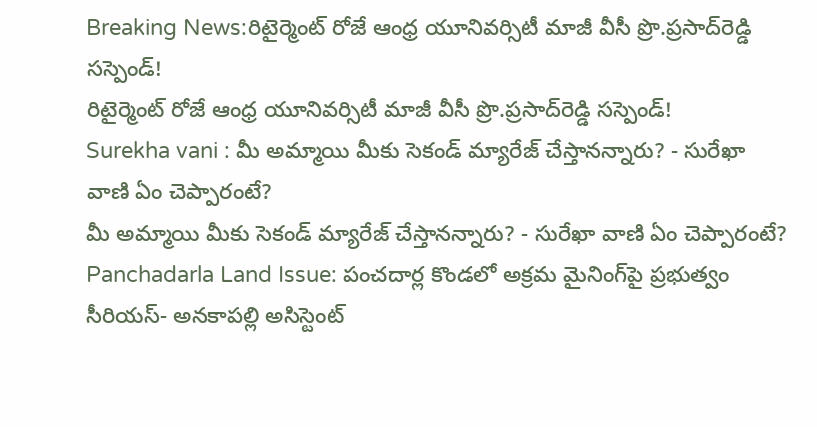Breaking News:రిటైర్మెంట్‌ రోజే ఆంధ్ర యూనివర్సిటీ మాజీ వీసీ ప్రొ.ప్రసాద్‌రెడ్డి సస్పెండ్!
రిటైర్మెంట్‌ రోజే ఆంధ్ర యూనివర్సిటీ మాజీ వీసీ ప్రొ.ప్రసాద్‌రెడ్డి సస్పెండ్!
Surekha vani : మీ అమ్మాయి మీకు సెకండ్ మ్యారేజ్ చేస్తానన్నారు? - సురేఖా వాణి ఏం చెప్పారంటే?
మీ అమ్మాయి మీకు సెకండ్ మ్యారేజ్ చేస్తానన్నారు? - సురేఖా వాణి ఏం చెప్పారంటే?
Panchadarla Land Issue: పంచదార్ల కొండలో అక్రమ మైనింగ్‌పై ప్రభుత్వం సీరియస్‌- అనకాపల్లి అసిస్టెంట్‌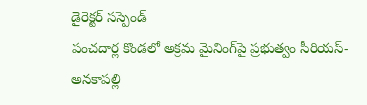డైరెక్టర్‌ సస్పెండ్‌
పంచదార్ల కొండలో అక్రమ మైనింగ్‌పై ప్రభుత్వం సీరియస్‌- అనకాపల్లి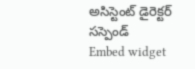అసిస్టెంట్‌ డైరెక్టర్‌ సస్పెండ్‌
Embed widget